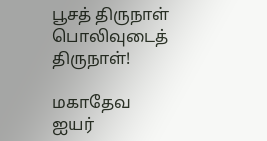பூசத் திருநாள் பொலிவுடைத் திருநாள்!

மகாதேவ ஐயர்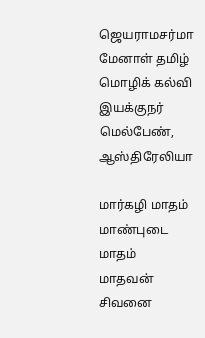ஜெயராமசர்மா
மேனாள் தமிழ் மொழிக் கல்வி இயக்குநர்
மெல்பேண், ஆஸ்திரேலியா

மார்கழி மாதம் மாண்புடை மாதம்
மாதவன் சிவனை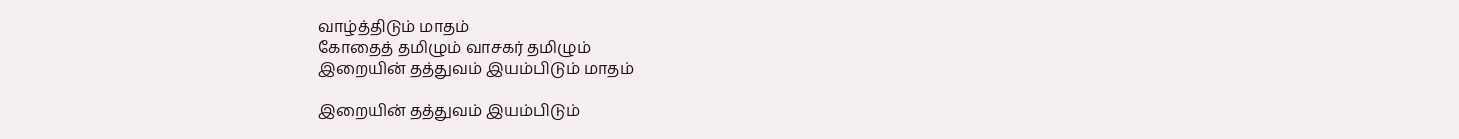வாழ்த்திடும் மாதம்
கோதைத் தமிழும் வாசகர் தமிழும்
இறையின் தத்துவம் இயம்பிடும் மாதம்

இறையின் தத்துவம் இயம்பிடும்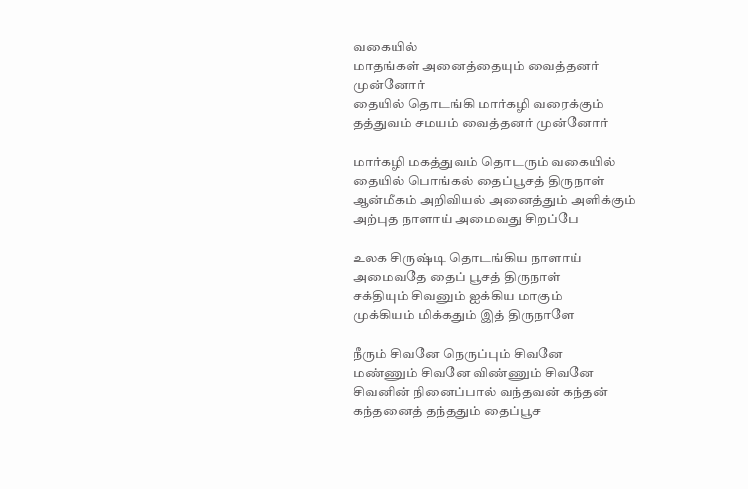வகையில்
மாதங்கள் அனைத்தையும் வைத்தனர் முன்னோர்
தையில் தொடங்கி மார்கழி வரைக்கும்
தத்துவம் சமயம் வைத்தனர் முன்னோர்

மார்கழி மகத்துவம் தொடரும் வகையில்
தையில் பொங்கல் தைப்பூசத் திருநாள்
ஆன்மீகம் அறிவியல் அனைத்தும் அளிக்கும்
அற்புத நாளாய் அமைவது சிறப்பே

உலக சிருஷ்டி தொடங்கிய நாளாய்
அமைவதே தைப் பூசத் திருநாள்
சக்தியும் சிவனும் ஐக்கிய மாகும்
முக்கியம் மிக்கதும் இத் திருநாளே

நீரும் சிவனே நெருப்பும் சிவனே
மண்ணும் சிவனே விண்ணும் சிவனே
சிவனின் நினைப்பால் வந்தவன் கந்தன்
கந்தனைத் தந்ததும் தைப்பூச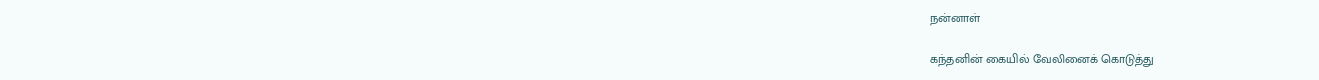நன்னாள்

கந்தனின் கையில் வேலினைக் கொடுத்து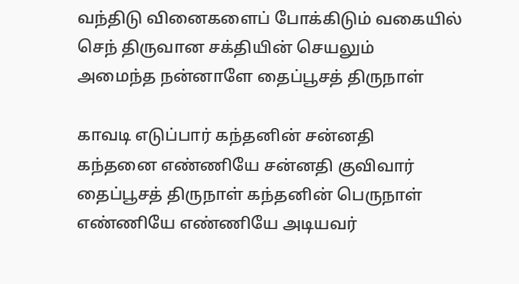வந்திடு வினைகளைப் போக்கிடும் வகையில்
செந் திருவான சக்தியின் செயலும்
அமைந்த நன்னாளே தைப்பூசத் திருநாள்

காவடி எடுப்பார் கந்தனின் சன்னதி
கந்தனை எண்ணியே சன்னதி குவிவார்
தைப்பூசத் திருநாள் கந்தனின் பெருநாள்
எண்ணியே எண்ணியே அடியவர்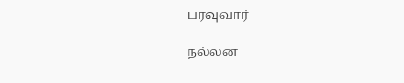பரவுவார்

நல்லன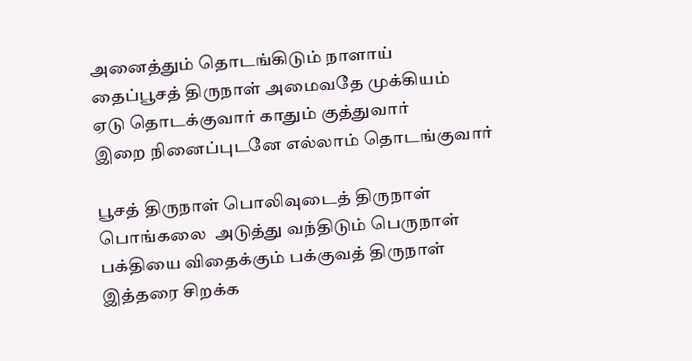அனைத்தும் தொடங்கிடும் நாளாய்
தைப்பூசத் திருநாள் அமைவதே முக்கியம்
ஏடு தொடக்குவார் காதும் குத்துவார்
இறை நினைப்புடனே எல்லாம் தொடங்குவார்

பூசத் திருநாள் பொலிவுடைத் திருநாள்
பொங்கலை  அடுத்து வந்திடும் பெருநாள்
பக்தியை விதைக்கும் பக்குவத் திருநாள்
இத்தரை சிறக்க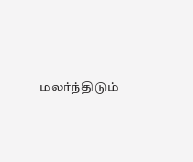மலர்ந்திடும்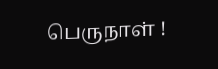பெருநாள் !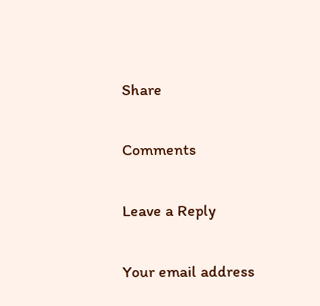Share

Comments

Leave a Reply

Your email address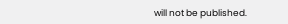will not be published.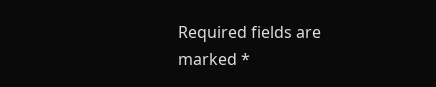Required fields are marked *